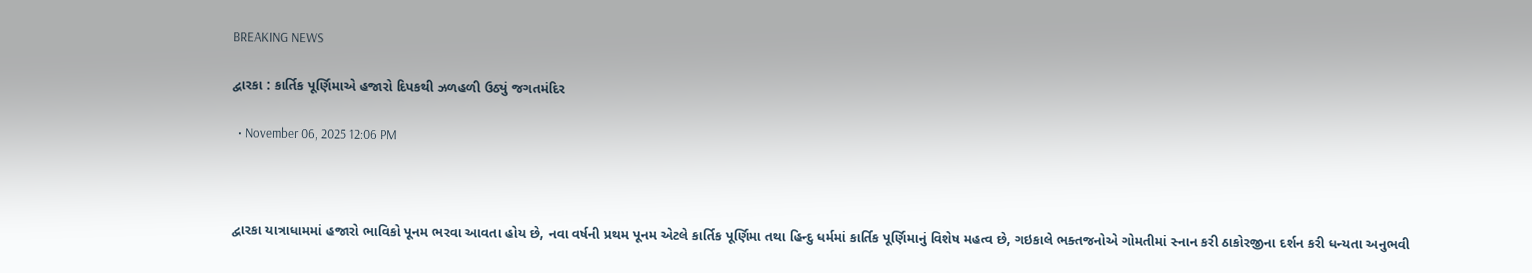BREAKING NEWS

દ્વારકા : કાર્તિક પૂર્ણિમાએ હજારો દિપકથી ઝળહળી ઉઠ્યું જગતમંદિર

  • November 06, 2025 12:06 PM



દ્વારકા યાત્રાધામમાં હજારો ભાવિકો પૂનમ ભરવા આવતા હોય છે, નવા વર્ષની પ્રથમ પૂનમ એટલે કાર્તિક પૂર્ણિમા તથા હિન્દુ ધર્મમાં કાર્તિક પૂર્ણિમાનું વિશેષ મહત્વ છે, ગઇકાલે ભક્તજનોએ ગોમતીમાં સ્નાન કરી ઠાકોરજીના દર્શન કરી ધન્યતા અનુભવી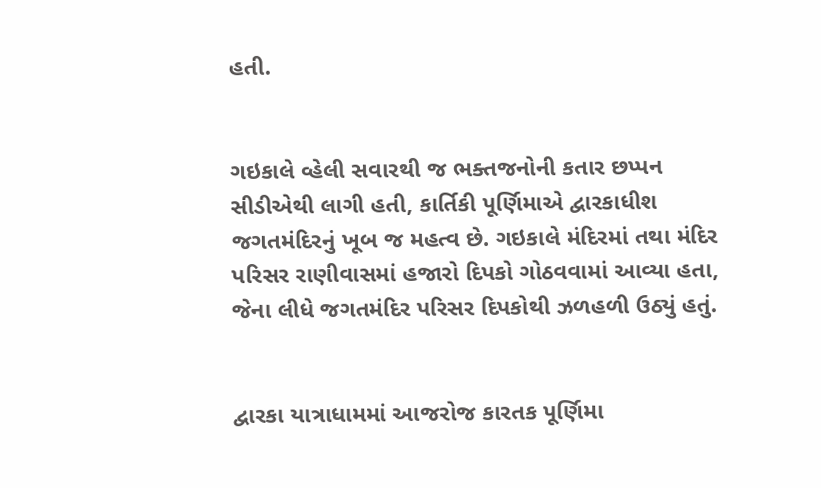હતી.


ગઇકાલે વ્હેલી સવારથી જ ભક્તજનોની કતાર છપ્પન સીડીએથી લાગી હતી, કાર્તિકી પૂર્ણિમાએ દ્વારકાધીશ જગતમંદિરનું ખૂબ જ મહત્વ છે. ગઇકાલે મંદિરમાં તથા મંદિર પરિસર રાણીવાસમાં હજારો દિપકો ગોઠવવામાં આવ્યા હતા, જેના લીધે જગતમંદિર પરિસર દિપકોથી ઝળહળી ઉઠ્યું હતું.


દ્વારકા યાત્રાધામમાં આજરોજ કારતક પૂર્ણિમા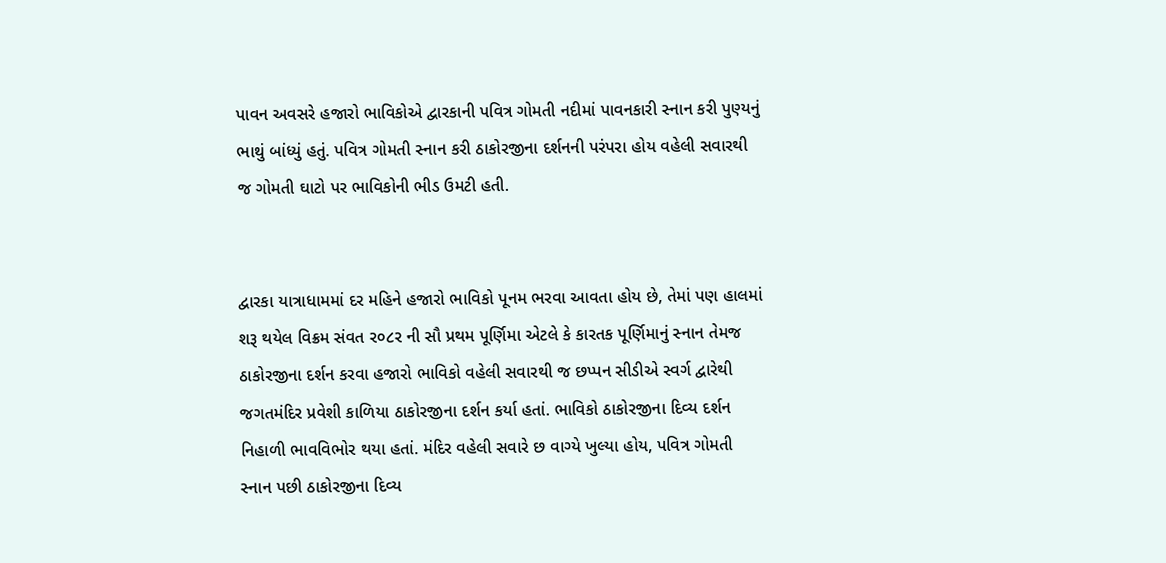પાવન અવસરે હજારો ભાવિકોએ દ્વારકાની પવિત્ર ગોમતી નદીમાં પાવનકારી સ્નાન કરી પુણ્યનું ભાથું બાંધ્યું હતું. પવિત્ર ગોમતી સ્નાન કરી ઠાકોરજીના દર્શનની પરંપરા હોય વહેલી સવારથી જ ગોમતી ઘાટો પર ભાવિકોની ભીડ ઉમટી હતી.


દ્વારકા યાત્રાધામમાં દર મહિને હજારો ભાવિકો પૂનમ ભરવા આવતા હોય છે, તેમાં પણ હાલમાં શરૂ થયેલ વિક્રમ સંવત ર૦૮ર ની સૌ પ્રથમ પૂર્ણિમા એટલે કે કારતક પૂર્ણિમાનું સ્નાન તેમજ ઠાકોરજીના દર્શન કરવા હજારો ભાવિકો વહેલી સવારથી જ છપ્પન સીડીએ સ્વર્ગ દ્વારેથી જગતમંદિર પ્રવેશી કાળિયા ઠાકોરજીના દર્શન કર્યા હતાં. ભાવિકો ઠાકોરજીના દિવ્ય દર્શન નિહાળી ભાવવિભોર થયા હતાં. મંદિર વહેલી સવારે છ વાગ્યે ખુલ્યા હોય, પવિત્ર ગોમતી સ્નાન પછી ઠાકોરજીના દિવ્ય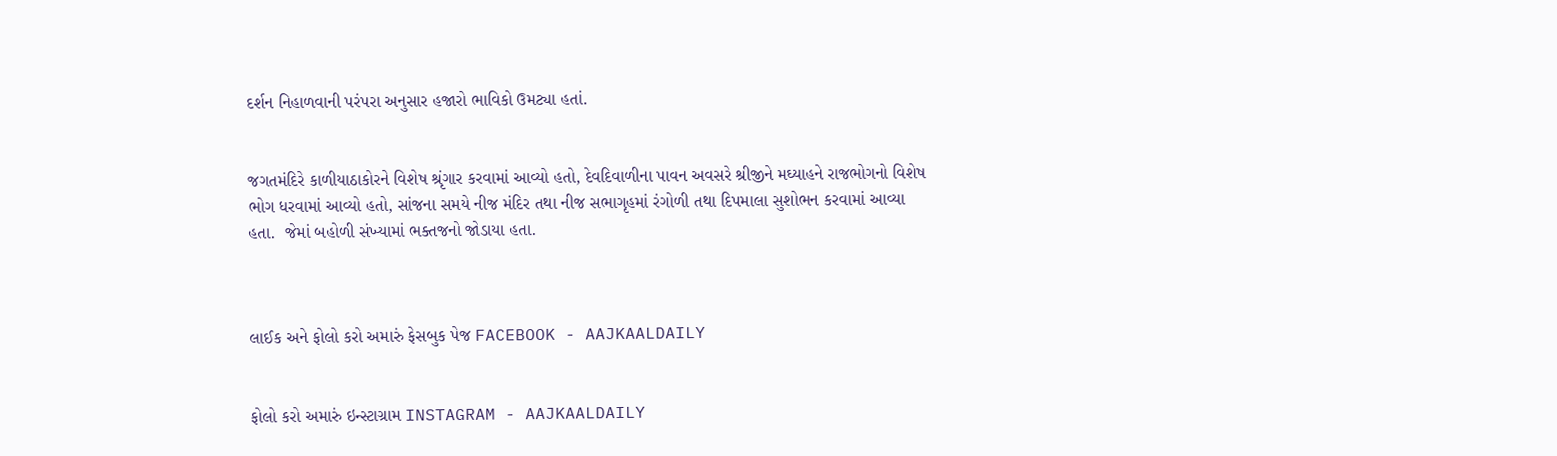દર્શન નિહાળવાની પરંપરા અનુસાર હજારો ભાવિકો ઉમટ્યા હતાં.


જગતમંદિરે કાળીયાઠાકોરને વિશેષ શ્રૃંગાર કરવામાં આવ્યો હતો, દેવદિવાળીના પાવન અવસરે શ્રીજીને મઘ્યાહને રાજભોગનો વિશેષ ભોગ ધરવામાં આવ્યો હતો, સાંજના સમયે નીજ મંદિર તથા નીજ સભાગૃહમાં રંગોળી તથા દિપમાલા સુશોભન કરવામાં આવ્યા હતા.  જેમાં બહોળી સંખ્યામાં ભક્તજનો જોડાયા હતા.



લાઈક અને ફોલો કરો અમારું ફેસબુક પેજ FACEBOOK - AAJKAALDAILY


ફોલો કરો અમારું ઇન્સ્ટાગ્રામ INSTAGRAM - AAJKAALDAILY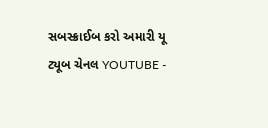સબસ્ક્રાઈબ કરો અમારી યૂ ટ્યૂબ ચેનલ YOUTUBE -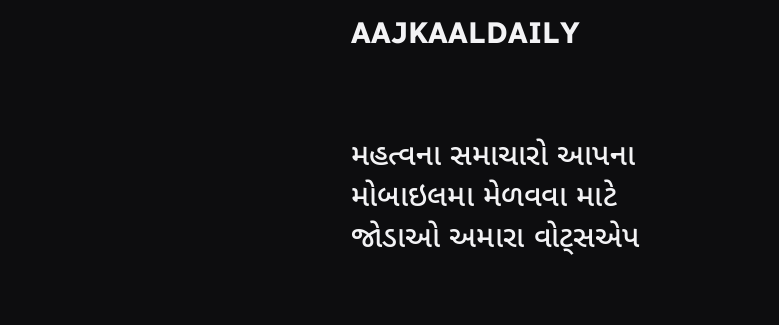AAJKAALDAILY


મહત્વના સમાચારો આપના મોબાઇલમા મેળવવા માટે જોડાઓ અમારા વોટ્સએપ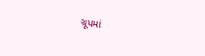ગ્રૂપમાં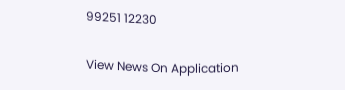99251 12230

View News On Application